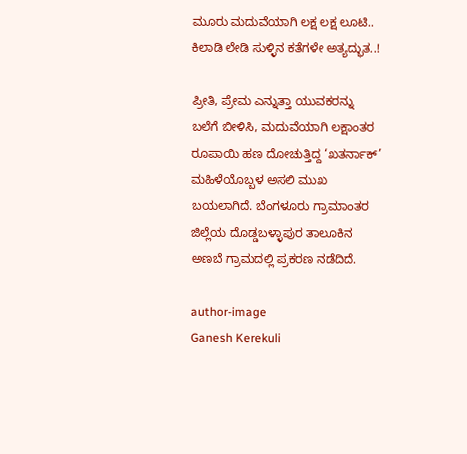ಮೂರು ಮದುವೆಯಾಗಿ ಲಕ್ಷ ಲಕ್ಷ ಲೂಟಿ.. ಕಿಲಾಡಿ ಲೇಡಿ ಸುಳ್ಳಿನ ಕತೆಗಳೇ ಅತ್ಯದ್ಭುತ..!

ಪ್ರೀತಿ, ಪ್ರೇಮ ಎನ್ನುತ್ತಾ ಯುವಕರನ್ನು ಬಲೆಗೆ ಬೀಳಿಸಿ, ಮದುವೆಯಾಗಿ ಲಕ್ಷಾಂತರ ರೂಪಾಯಿ ಹಣ ದೋಚುತ್ತಿದ್ದ ‘ಖತರ್ನಾಕ್’ ಮಹಿಳೆಯೊಬ್ಬಳ ಅಸಲಿ ಮುಖ ಬಯಲಾಗಿದೆ. ಬೆಂಗಳೂರು ಗ್ರಾಮಾಂತರ ಜಿಲ್ಲೆಯ ದೊಡ್ಡಬಳ್ಳಾಪುರ ತಾಲೂಕಿನ ಅಣಬೆ ಗ್ರಾಮದಲ್ಲಿ ಪ್ರಕರಣ ನಡೆದಿದೆ.

author-image
Ganesh Kerekuli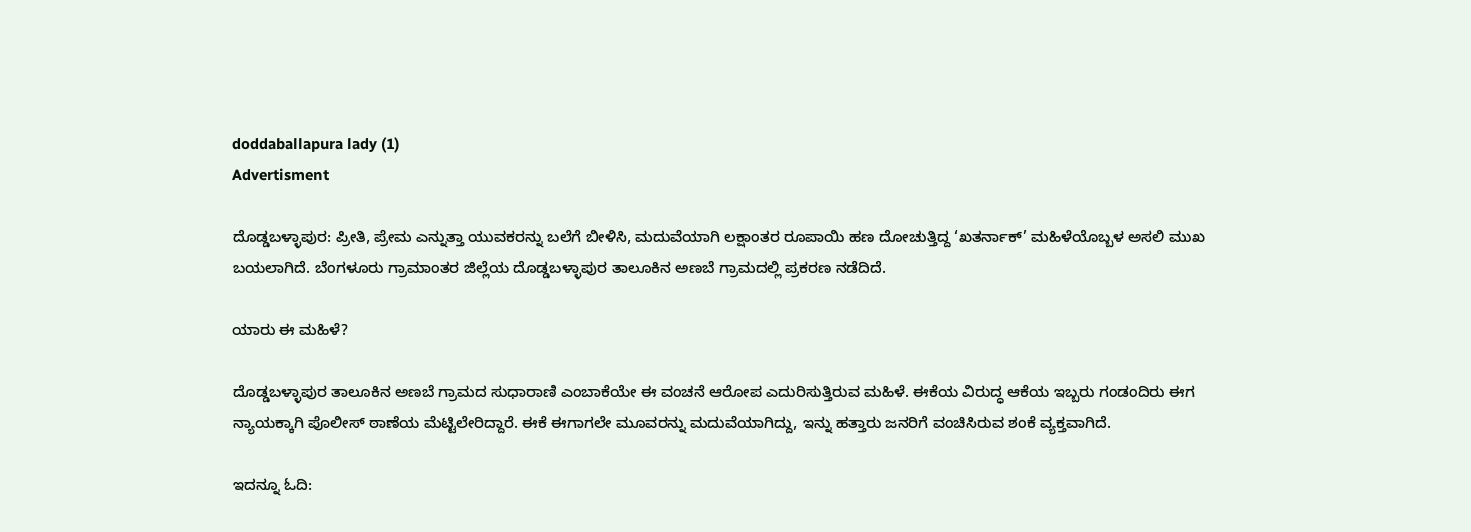doddaballapura lady (1)
Advertisment

ದೊಡ್ಡಬಳ್ಳಾಪುರ: ಪ್ರೀತಿ, ಪ್ರೇಮ ಎನ್ನುತ್ತಾ ಯುವಕರನ್ನು ಬಲೆಗೆ ಬೀಳಿಸಿ, ಮದುವೆಯಾಗಿ ಲಕ್ಷಾಂತರ ರೂಪಾಯಿ ಹಣ ದೋಚುತ್ತಿದ್ದ ‘ಖತರ್ನಾಕ್’ ಮಹಿಳೆಯೊಬ್ಬಳ ಅಸಲಿ ಮುಖ ಬಯಲಾಗಿದೆ. ಬೆಂಗಳೂರು ಗ್ರಾಮಾಂತರ ಜಿಲ್ಲೆಯ ದೊಡ್ಡಬಳ್ಳಾಪುರ ತಾಲೂಕಿನ ಅಣಬೆ ಗ್ರಾಮದಲ್ಲಿ ಪ್ರಕರಣ ನಡೆದಿದೆ.

ಯಾರು ಈ ಮಹಿಳೆ?

ದೊಡ್ಡಬಳ್ಳಾಪುರ ತಾಲೂಕಿನ ಅಣಬೆ ಗ್ರಾಮದ ಸುಧಾರಾಣಿ ಎಂಬಾಕೆಯೇ ಈ ವಂಚನೆ ಆರೋಪ ಎದುರಿಸುತ್ತಿರುವ ಮಹಿಳೆ. ಈಕೆಯ ವಿರುದ್ಧ ಆಕೆಯ ಇಬ್ಬರು ಗಂಡಂದಿರು ಈಗ ನ್ಯಾಯಕ್ಕಾಗಿ ಪೊಲೀಸ್ ಠಾಣೆಯ ಮೆಟ್ಟಿಲೇರಿದ್ದಾರೆ. ಈಕೆ ಈಗಾಗಲೇ ಮೂವರನ್ನು ಮದುವೆಯಾಗಿದ್ದು, ಇನ್ನು ಹತ್ತಾರು ಜನರಿಗೆ ವಂಚಿಸಿರುವ ಶಂಕೆ ವ್ಯಕ್ತವಾಗಿದೆ.

ಇದನ್ನೂ ಓದಿ: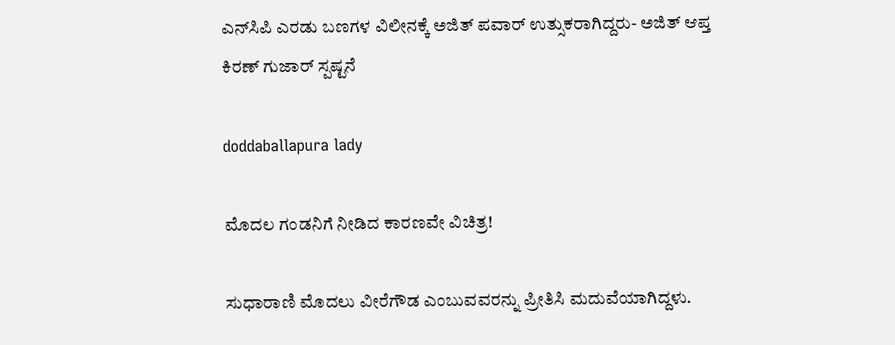ಎನ್‌ಸಿಪಿ ಎರಡು ಬಣಗಳ ವಿಲೀನಕ್ಕೆ ಅಜಿತ್ ಪವಾರ್ ಉತ್ಸುಕರಾಗಿದ್ದರು- ಅಜಿತ್ ಆಪ್ತ ಕಿರಣ್ ಗುಜಾರ್ ಸ್ಪಷ್ಟನೆ

doddaballapura lady

ಮೊದಲ ಗಂಡನಿಗೆ ನೀಡಿದ ಕಾರಣವೇ ವಿಚಿತ್ರ!

ಸುಧಾರಾಣಿ ಮೊದಲು ವೀರೆಗೌಡ ಎಂಬುವವರನ್ನು ಪ್ರೀತಿಸಿ ಮದುವೆಯಾಗಿದ್ದಳು.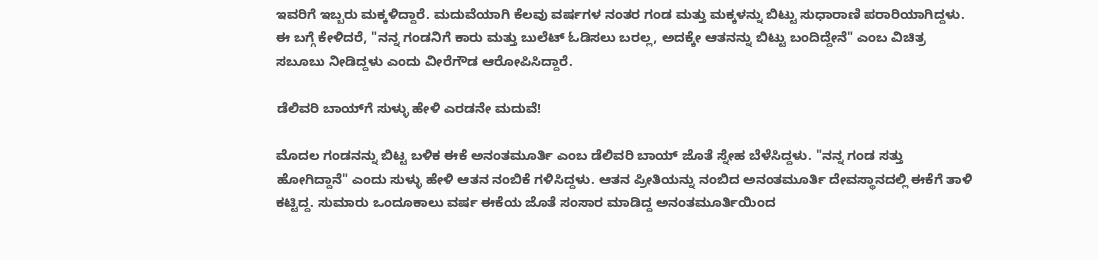ಇವರಿಗೆ ಇಬ್ಬರು ಮಕ್ಕಳಿದ್ದಾರೆ. ಮದುವೆಯಾಗಿ ಕೆಲವು ವರ್ಷಗಳ ನಂತರ ಗಂಡ ಮತ್ತು ಮಕ್ಕಳನ್ನು ಬಿಟ್ಟು ಸುಧಾರಾಣಿ ಪರಾರಿಯಾಗಿದ್ದಳು. ಈ ಬಗ್ಗೆ ಕೇಳಿದರೆ, "ನನ್ನ ಗಂಡನಿಗೆ ಕಾರು ಮತ್ತು ಬುಲೆಟ್ ಓಡಿಸಲು ಬರಲ್ಲ, ಅದಕ್ಕೇ ಆತನನ್ನು ಬಿಟ್ಟು ಬಂದಿದ್ದೇನೆ" ಎಂಬ ವಿಚಿತ್ರ ಸಬೂಬು ನೀಡಿದ್ದಳು ಎಂದು ವೀರೆಗೌಡ ಆರೋಪಿಸಿದ್ದಾರೆ.

ಡೆಲಿವರಿ ಬಾಯ್‌ಗೆ ಸುಳ್ಳು ಹೇಳಿ ಎರಡನೇ ಮದುವೆ!

ಮೊದಲ ಗಂಡನನ್ನು ಬಿಟ್ಟ ಬಳಿಕ ಈಕೆ ಅನಂತಮೂರ್ತಿ ಎಂಬ ಡೆಲಿವರಿ ಬಾಯ್ ಜೊತೆ ಸ್ನೇಹ ಬೆಳೆಸಿದ್ದಳು. "ನನ್ನ ಗಂಡ ಸತ್ತು ಹೋಗಿದ್ದಾನೆ" ಎಂದು ಸುಳ್ಳು ಹೇಳಿ ಆತನ ನಂಬಿಕೆ ಗಳಿಸಿದ್ದಳು. ಆತನ ಪ್ರೀತಿಯನ್ನು ನಂಬಿದ ಅನಂತಮೂರ್ತಿ ದೇವಸ್ಥಾನದಲ್ಲಿ ಈಕೆಗೆ ತಾಳಿ ಕಟ್ಟಿದ್ದ. ಸುಮಾರು ಒಂದೂಕಾಲು ವರ್ಷ ಈಕೆಯ ಜೊತೆ ಸಂಸಾರ ಮಾಡಿದ್ದ ಅನಂತಮೂರ್ತಿಯಿಂದ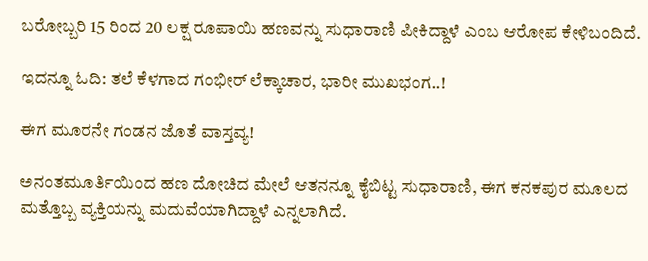ಬರೋಬ್ಬರಿ 15 ರಿಂದ 20 ಲಕ್ಷ ರೂಪಾಯಿ ಹಣವನ್ನು ಸುಧಾರಾಣಿ ಪೀಕಿದ್ದಾಳೆ ಎಂಬ ಆರೋಪ ಕೇಳಿಬಂದಿದೆ.

ಇದನ್ನೂ ಓದಿ: ತಲೆ ಕೆಳಗಾದ ಗಂಭೀರ್ ಲೆಕ್ಕಾಚಾರ, ಭಾರೀ ಮುಖಭಂಗ..!

ಈಗ ಮೂರನೇ ಗಂಡನ ಜೊತೆ ವಾಸ್ತವ್ಯ!

ಅನಂತಮೂರ್ತಿಯಿಂದ ಹಣ ದೋಚಿದ ಮೇಲೆ ಆತನನ್ನೂ ಕೈಬಿಟ್ಟ ಸುಧಾರಾಣಿ, ಈಗ ಕನಕಪುರ ಮೂಲದ ಮತ್ತೊಬ್ಬ ವ್ಯಕ್ತಿಯನ್ನು ಮದುವೆಯಾಗಿದ್ದಾಳೆ ಎನ್ನಲಾಗಿದೆ.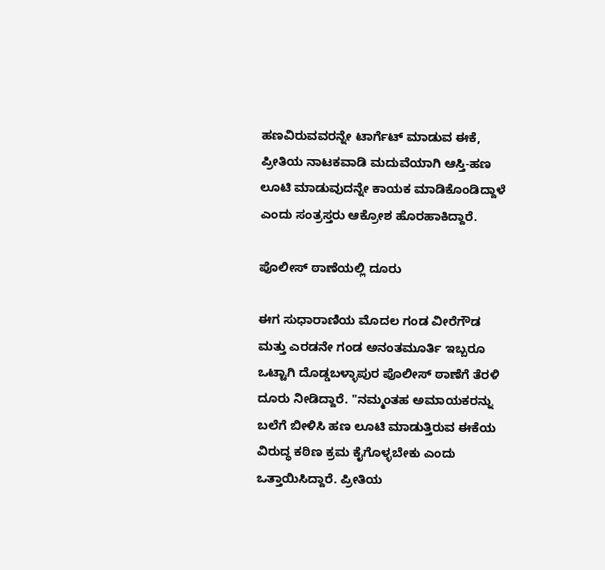ಹಣವಿರುವವರನ್ನೇ ಟಾರ್ಗೆಟ್ ಮಾಡುವ ಈಕೆ, ಪ್ರೀತಿಯ ನಾಟಕವಾಡಿ ಮದುವೆಯಾಗಿ ಆಸ್ತಿ-ಹಣ ಲೂಟಿ ಮಾಡುವುದನ್ನೇ ಕಾಯಕ ಮಾಡಿಕೊಂಡಿದ್ದಾಳೆ ಎಂದು ಸಂತ್ರಸ್ತರು ಆಕ್ರೋಶ ಹೊರಹಾಕಿದ್ದಾರೆ.

ಪೊಲೀಸ್ ಠಾಣೆಯಲ್ಲಿ ದೂರು

ಈಗ ಸುಧಾರಾಣಿಯ ಮೊದಲ ಗಂಡ ವೀರೆಗೌಡ ಮತ್ತು ಎರಡನೇ ಗಂಡ ಅನಂತಮೂರ್ತಿ ಇಬ್ಬರೂ ಒಟ್ಟಾಗಿ ದೊಡ್ಡಬಳ್ಳಾಪುರ ಪೊಲೀಸ್ ಠಾಣೆಗೆ ತೆರಳಿ ದೂರು ನೀಡಿದ್ದಾರೆ. "ನಮ್ಮಂತಹ ಅಮಾಯಕರನ್ನು ಬಲೆಗೆ ಬೀಳಿಸಿ ಹಣ ಲೂಟಿ ಮಾಡುತ್ತಿರುವ ಈಕೆಯ ವಿರುದ್ಧ ಕಠಿಣ ಕ್ರಮ ಕೈಗೊಳ್ಳಬೇಕು ಎಂದು ಒತ್ತಾಯಿಸಿದ್ದಾರೆ. ಪ್ರೀತಿಯ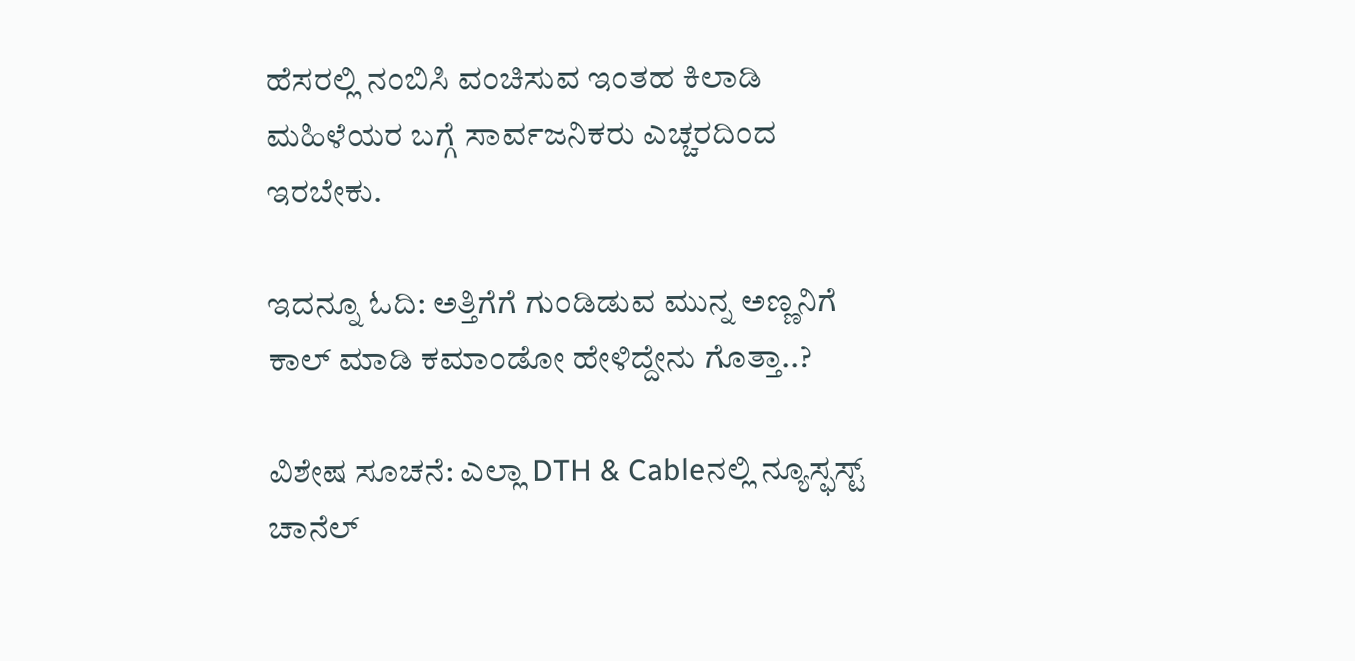ಹೆಸರಲ್ಲಿ ನಂಬಿಸಿ ವಂಚಿಸುವ ಇಂತಹ ಕಿಲಾಡಿ ಮಹಿಳೆಯರ ಬಗ್ಗೆ ಸಾರ್ವಜನಿಕರು ಎಚ್ಚರದಿಂದ ಇರಬೇಕು.

ಇದನ್ನೂ ಓದಿ: ಅತ್ತಿಗೆಗೆ ಗುಂಡಿಡುವ ಮುನ್ನ ಅಣ್ಣನಿಗೆ ಕಾಲ್ ಮಾಡಿ ಕಮಾಂಡೋ ಹೇಳಿದ್ದೇನು ಗೊತ್ತಾ..?

ವಿಶೇಷ ಸೂಚನೆ: ಎಲ್ಲಾ DTH & Cableನಲ್ಲಿ ನ್ಯೂಸ್ಫಸ್ಟ್ ಚಾನೆಲ್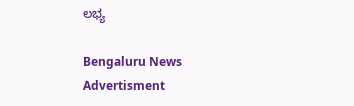ಲಭ್ಯ

Bengaluru News
Advertisment